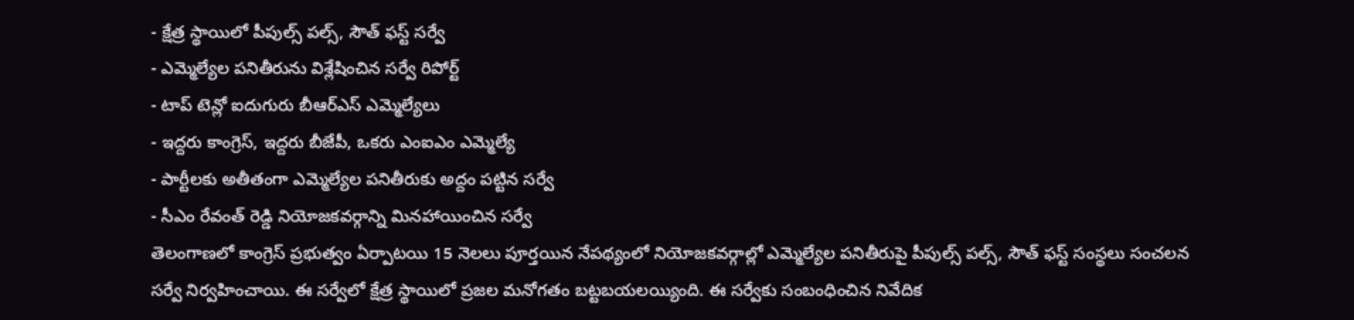- క్షేత్ర స్థాయిలో పీపుల్స్ పల్స్, సౌత్ ఫస్ట్ సర్వే
- ఎమ్మెల్యేల పనితీరును విశ్లేషించిన సర్వే రిపోర్ట్
- టాప్ టెన్లో ఐదుగురు బీఆర్ఎస్ ఎమ్మెల్యేలు
- ఇద్దరు కాంగ్రెస్, ఇద్దరు బీజేపీ, ఒకరు ఎంఐఎం ఎమ్మెల్యే
- పార్టీలకు అతీతంగా ఎమ్మెల్యేల పనితీరుకు అద్దం పట్టిన సర్వే
- సీఎం రేవంత్ రెడ్డి నియోజకవర్గాన్ని మినహాయించిన సర్వే
తెలంగాణలో కాంగ్రెస్ ప్రభుత్వం ఏర్పాటయి 15 నెలలు పూర్తయిన నేపథ్యంలో నియోజకవర్గాల్లో ఎమ్మెల్యేల పనితీరుపై పీపుల్స్ పల్స్, సౌత్ ఫస్ట్ సంస్థలు సంచలన సర్వే నిర్వహించాయి. ఈ సర్వేలో క్షేత్ర స్థాయిలో ప్రజల మనోగతం బట్టబయలయ్యింది. ఈ సర్వేకు సంబంధించిన నివేదిక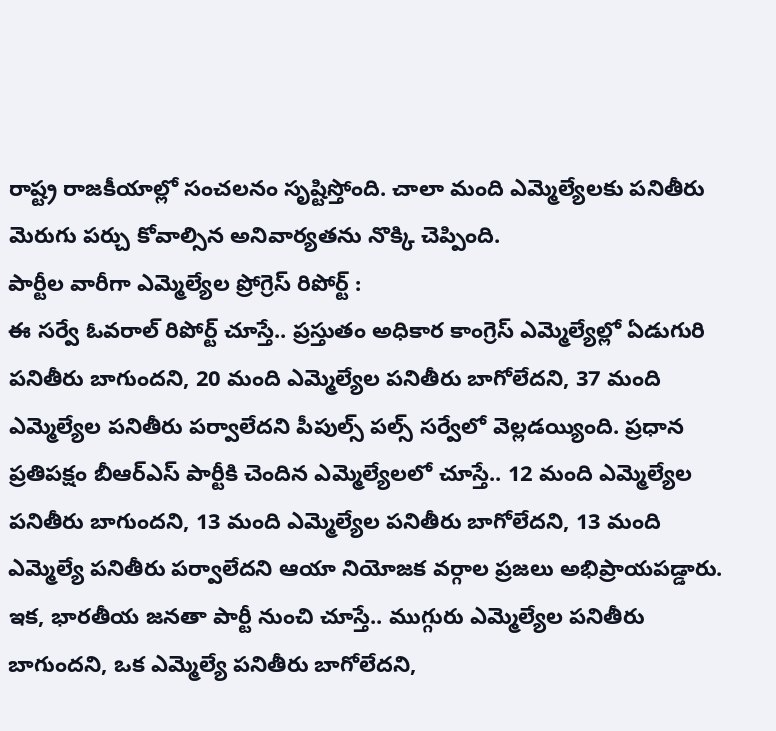రాష్ట్ర రాజకీయాల్లో సంచలనం సృష్టిస్తోంది. చాలా మంది ఎమ్మెల్యేలకు పనితీరు మెరుగు పర్చు కోవాల్సిన అనివార్యతను నొక్కి చెప్పింది.
పార్టీల వారీగా ఎమ్మెల్యేల ప్రోగ్రెస్ రిపోర్ట్ :
ఈ సర్వే ఓవరాల్ రిపోర్ట్ చూస్తే.. ప్రస్తుతం అధికార కాంగ్రెస్ ఎమ్మెల్యేల్లో ఏడుగురి పనితీరు బాగుందని, 20 మంది ఎమ్మెల్యేల పనితీరు బాగోలేదని, 37 మంది ఎమ్మెల్యేల పనితీరు పర్వాలేదని పీపుల్స్ పల్స్ సర్వేలో వెల్లడయ్యింది. ప్రధాన ప్రతిపక్షం బీఆర్ఎస్ పార్టీకి చెందిన ఎమ్మెల్యేలలో చూస్తే.. 12 మంది ఎమ్మెల్యేల పనితీరు బాగుందని, 13 మంది ఎమ్మెల్యేల పనితీరు బాగోలేదని, 13 మంది ఎమ్మెల్యే పనితీరు పర్వాలేదని ఆయా నియోజక వర్గాల ప్రజలు అభిప్రాయపడ్డారు. ఇక, భారతీయ జనతా పార్టీ నుంచి చూస్తే.. ముగ్గురు ఎమ్మెల్యేల పనితీరు బాగుందని, ఒక ఎమ్మెల్యే పనితీరు బాగోలేదని,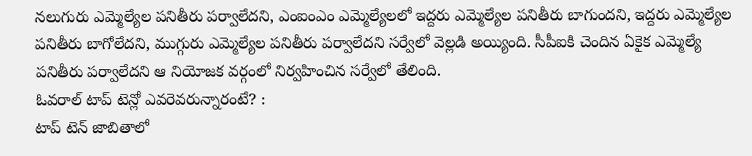నలుగురు ఎమ్మెల్యేల పనితీరు పర్వాలేదని, ఎంఐంఎం ఎమ్మెల్యేలలో ఇద్దరు ఎమ్మెల్యేల పనితీరు బాగుందని, ఇద్దరు ఎమ్మెల్యేల పనితీరు బాగోలేదని, ముగ్గురు ఎమ్మెల్యేల పనితీరు పర్వాలేదని సర్వేలో వెల్లడి అయ్యింది. సీపీఐకి చెందిన ఏకైక ఎమ్మెల్యే పనితీరు పర్వాలేదని ఆ నియోజక వర్గంలో నిర్వహించిన సర్వేలో తేలింది.
ఓవరాల్ టాప్ టెన్లో ఎవరెవరున్నారంటే? :
టాప్ టెన్ జాబితాలో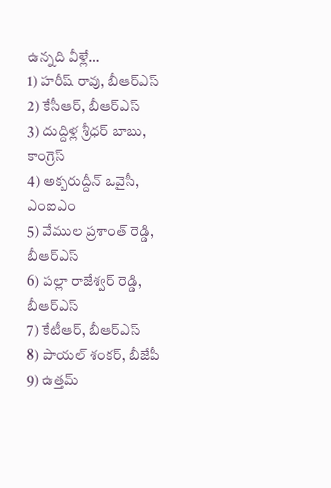ఉన్నది వీళ్లే…
1) హరీష్ రావు, బీఆర్ఎస్
2) కేసీఆర్, బీఆర్ఎస్
3) దుద్దిళ్ల శ్రీధర్ బాబు, కాంగ్రెస్
4) అక్బరుద్దీన్ ఒవైసీ, ఎంఐఎం
5) వేముల ప్రశాంత్ రెడ్డి, బీఆర్ఎస్
6) పల్లా రాజేశ్వర్ రెడ్డి, బీఆర్ఎస్
7) కేటీఆర్, బీఆర్ఎస్
8) పాయల్ శంకర్, బీజేపీ
9) ఉత్తమ్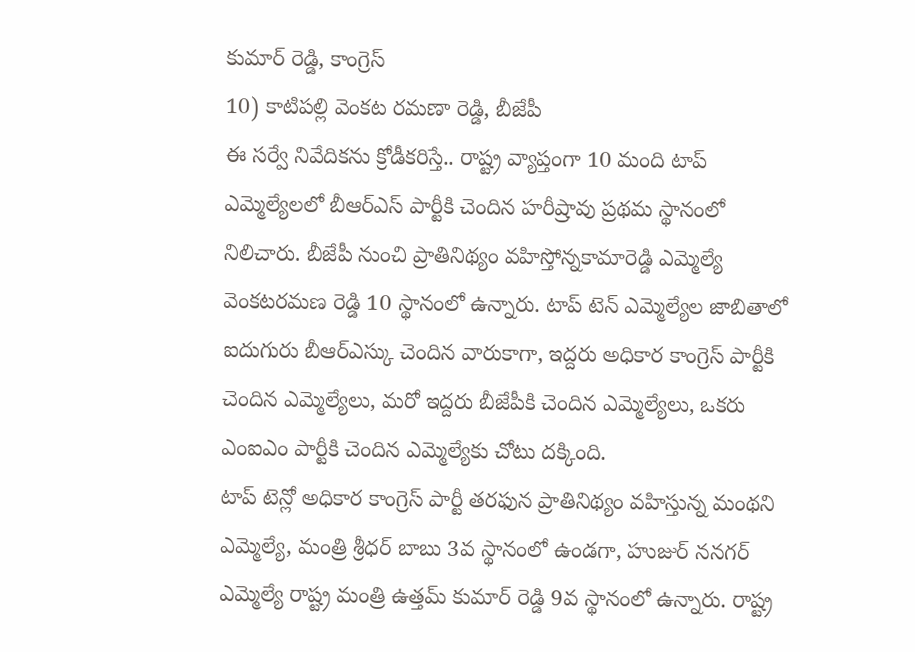కుమార్ రెడ్డి, కాంగ్రెస్
10) కాటిపల్లి వెంకట రమణా రెడ్డి, బీజేపీ
ఈ సర్వే నివేదికను క్రోడీకరిస్తే.. రాష్ట్ర వ్యాప్తంగా 10 మంది టాప్ ఎమ్మెల్యేలలో బీఆర్ఎస్ పార్టీకి చెందిన హరీష్రావు ప్రథమ స్థానంలో నిలిచారు. బీజేపీ నుంచి ప్రాతినిథ్యం వహిస్తోన్నకామారెడ్డి ఎమ్మెల్యే వెంకటరమణ రెడ్డి 10 స్థానంలో ఉన్నారు. టాప్ టెన్ ఎమ్మెల్యేల జాబితాలో ఐదుగురు బీఆర్ఎస్కు చెందిన వారుకాగా, ఇద్దరు అధికార కాంగ్రెస్ పార్టీకి చెందిన ఎమ్మెల్యేలు, మరో ఇద్దరు బీజేపీకి చెందిన ఎమ్మెల్యేలు, ఒకరు ఎంఐఎం పార్టీకి చెందిన ఎమ్మెల్యేకు చోటు దక్కింది.
టాప్ టెన్లో అధికార కాంగ్రెస్ పార్టీ తరఫున ప్రాతినిథ్యం వహిస్తున్న మంథని ఎమ్మెల్యే, మంత్రి శ్రీధర్ బాబు 3వ స్థానంలో ఉండగా, హుజుర్ ననగర్ ఎమ్మెల్యే రాష్ట్ర మంత్రి ఉత్తమ్ కుమార్ రెడ్డి 9వ స్థానంలో ఉన్నారు. రాష్ట్ర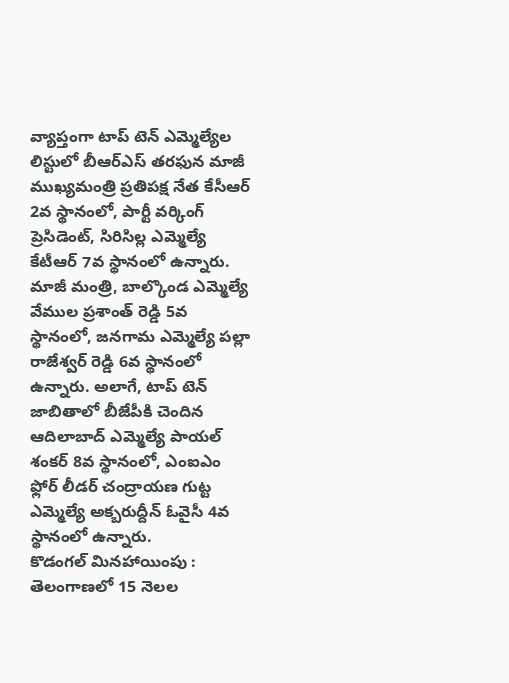వ్యాప్తంగా టాప్ టెన్ ఎమ్మెల్యేల లిస్టులో బీఆర్ఎస్ తరఫున మాజీ ముఖ్యమంత్రి ప్రతిపక్ష నేత కేసీఆర్ 2వ స్థానంలో, పార్టీ వర్కింగ్ ప్రెసిడెంట్, సిరిసిల్ల ఎమ్మెల్యే కేటీఆర్ 7వ స్థానంలో ఉన్నారు. మాజీ మంత్రి, బాల్కొండ ఎమ్మెల్యే వేముల ప్రశాంత్ రెడ్డి 5వ స్థానంలో, జనగామ ఎమ్మెల్యే పల్లా రాజేశ్వర్ రెడ్డి 6వ స్థానంలో ఉన్నారు. అలాగే, టాప్ టెన్ జాబితాలో బీజేపీకి చెందిన ఆదిలాబాద్ ఎమ్మెల్యే పాయల్ శంకర్ 8వ స్థానంలో, ఎంఐఎం ఫ్లోర్ లీడర్ చంద్రాయణ గుట్ట ఎమ్మెల్యే అక్బరుద్దీన్ ఓవైసీ 4వ స్థానంలో ఉన్నారు.
కొడంగల్ మినహాయింపు :
తెలంగాణలో 15 నెలల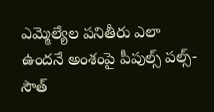ఎమ్మెల్యేల పనితీరు ఎలా ఉందనే అంశంపై పీపుల్స్ పల్స్-సౌత్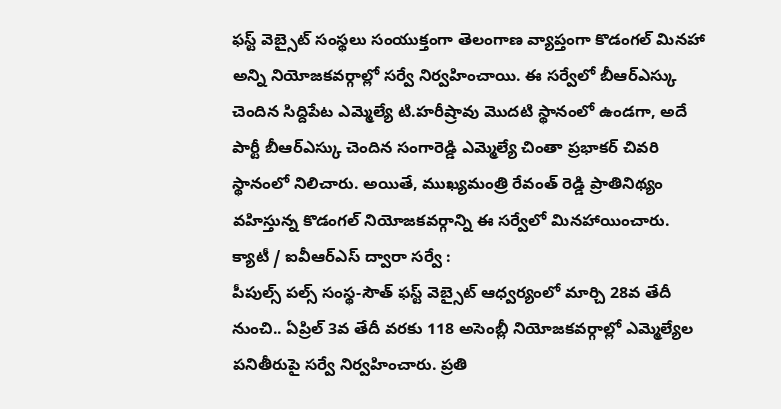ఫస్ట్ వెబ్సైట్ సంస్థలు సంయుక్తంగా తెలంగాణ వ్యాప్తంగా కొడంగల్ మినహా అన్ని నియోజకవర్గాల్లో సర్వే నిర్వహించాయి. ఈ సర్వేలో బీఆర్ఎస్కు చెందిన సిద్దిపేట ఎమ్మెల్యే టి.హరీష్రావు మొదటి స్థానంలో ఉండగా, అదే పార్టీ బీఆర్ఎస్కు చెందిన సంగారెడ్డి ఎమ్మెల్యే చింతా ప్రభాకర్ చివరి స్థానంలో నిలిచారు. అయితే, ముఖ్యమంత్రి రేవంత్ రెడ్డి ప్రాతినిథ్యం వహిస్తున్న కొడంగల్ నియోజకవర్గాన్ని ఈ సర్వేలో మినహాయించారు.
క్యాటీ / ఐవీఆర్ఎస్ ద్వారా సర్వే :
పీపుల్స్ పల్స్ సంస్థ-సౌత్ ఫస్ట్ వెబ్సైట్ ఆధ్వర్యంలో మార్చి 28వ తేదీ నుంచి.. ఏప్రిల్ 3వ తేదీ వరకు 118 అసెంబ్లీ నియోజకవర్గాల్లో ఎమ్మెల్యేల పనితీరుపై సర్వే నిర్వహించారు. ప్రతి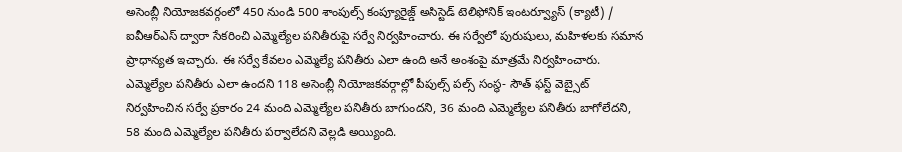అసెంబ్లీ నియోజకవర్గంలో 450 నుండి 500 శాంపుల్స్ కంప్యూరైజ్డ్ అసిస్టెడ్ టెలిఫోనిక్ ఇంటర్వ్యూస్ (క్యాటీ) / ఐవీఆర్ఎస్ ద్వారా సేకరించి ఎమ్మెల్యేల పనితీరుపై సర్వే నిర్వహించారు. ఈ సర్వేలో పురుషులు, మహిళలకు సమాన ప్రాధాన్యత ఇచ్చారు. ఈ సర్వే కేవలం ఎమ్మెల్యే పనితీరు ఎలా ఉంది అనే అంశంపై మాత్రమే నిర్వహించారు.
ఎమ్మెల్యేల పనితీరు ఎలా ఉందని 118 అసెంబ్లీ నియోజకవర్గాల్లో పీపుల్స్ పల్స్ సంస్థ- సౌత్ ఫస్ట్ వెబ్సైట్ నిర్వహించిన సర్వే ప్రకారం 24 మంది ఎమ్మెల్యేల పనితీరు బాగుందని, 36 మంది ఎమ్మెల్యేల పనితీరు బాగోలేదని, 58 మంది ఎమ్మెల్యేల పనితీరు పర్వాలేదని వెల్లడి అయ్యింది.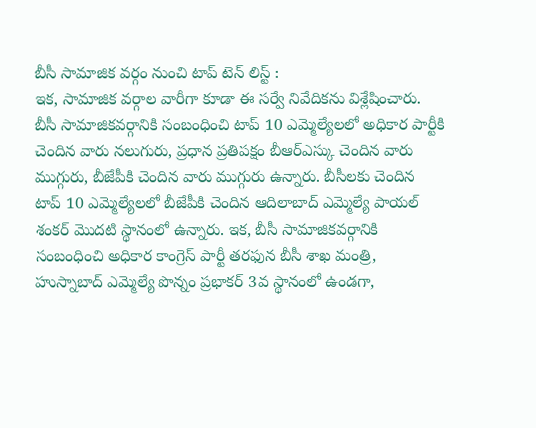బీసీ సామాజిక వర్గం నుంచి టాప్ టెన్ లిస్ట్ :
ఇక, సామాజిక వర్గాల వారీగా కూడా ఈ సర్వే నివేదికను విశ్లేషించారు. బీసీ సామాజికవర్గానికి సంబంధించి టాప్ 10 ఎమ్మెల్యేలలో అధికార పార్టీకి చెందిన వారు నలుగురు, ప్రధాన ప్రతిపక్షం బీఆర్ఎస్కు చెందిన వారు ముగ్గురు, బీజేపీకి చెందిన వారు ముగ్గురు ఉన్నారు. బీసీలకు చెందిన టాప్ 10 ఎమ్మెల్యేలలో బీజేపీకి చెందిన ఆదిలాబాద్ ఎమ్మెల్యే పాయల్ శంకర్ మొదటి స్థానంలో ఉన్నారు. ఇక, బీసీ సామాజికవర్గానికి సంబంధించి అధికార కాంగ్రెస్ పార్టీ తరఫున బీసీ శాఖ మంత్రి, హుస్నాబాద్ ఎమ్మెల్యే పొన్నం ప్రభాకర్ 3వ స్థానంలో ఉండగా,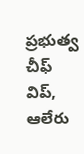ప్రభుత్వ చీఫ్ విప్, ఆలేరు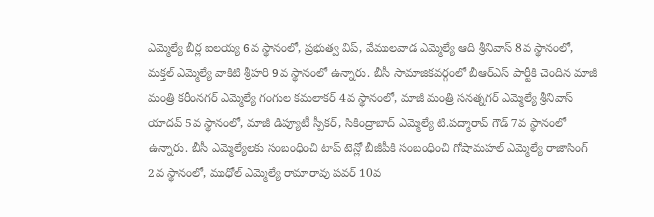ఎమ్మెల్యే బీర్ల ఐలయ్య 6వ స్థానంలో, ప్రభుత్వ విప్, వేములవాడ ఎమ్మెల్యే ఆది శ్రీనివాస్ 8వ స్థానంలో, మక్తల్ ఎమ్మెల్యే వాకిటి శ్రీహరి 9వ స్థానంలో ఉన్నారు. బీసీ సామాజికవర్గంలో బీఆర్ఎస్ పార్టీకి చెందిన మాజీ మంత్రి కరీంనగర్ ఎమ్మెల్యే గంగుల కమలాకర్ 4వ స్థానంలో, మాజీ మంత్రి సనత్నగర్ ఎమ్మెల్యే శ్రీనివాస్ యాదవ్ 5వ స్థానంలో, మాజీ డిప్యూటీ స్పీకర్, సికింద్రాబాద్ ఎమ్మెల్యే టి.పద్మారావ్ గౌడ్ 7వ స్థానంలో ఉన్నారు. బీసీ ఎమ్మెల్యేలకు సంబంధించి టాప్ టెన్లో బీజీపీకి సంబంధించి గోషామహల్ ఎమ్మెల్యే రాజాసింగ్ 2వ స్థానంలో, ముధోల్ ఎమ్మెల్యే రామారావు పవర్ 10వ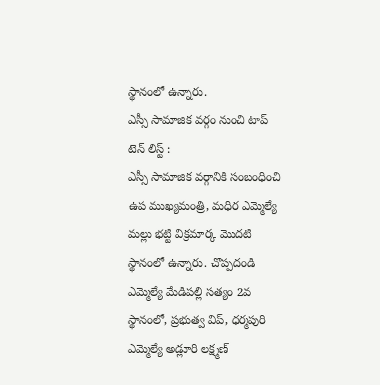స్థానంలో ఉన్నారు.
ఎస్సీ సామాజిక వర్గం నుంచి టాప్ టెన్ లిస్ట్ :
ఎస్సీ సామాజిక వర్గానికి సంబంధించి ఉప ముఖ్యమంత్రి, మధిర ఎమ్మెల్యే మల్లు భట్టి విక్రమార్క మొదటి స్థానంలో ఉన్నారు. చొప్పదండి ఎమ్మెల్యే మేడిపల్లి సత్యం 2వ స్థానంలో, ప్రభుత్వ విప్, ధర్మపురి ఎమ్మెల్యే అడ్లూరి లక్ష్మణ్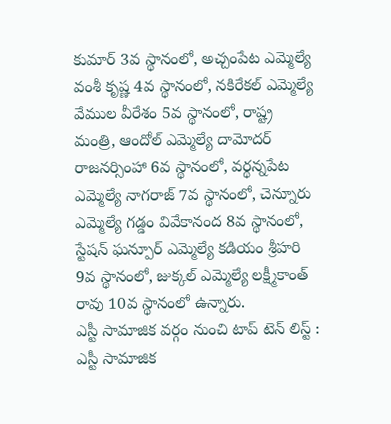కుమార్ 3వ స్థానంలో, అచ్చంపేట ఎమ్మెల్యే వంశీ కృష్ణ 4వ స్థానంలో, నకిరేకల్ ఎమ్మెల్యే వేముల వీరేశం 5వ స్థానంలో, రాష్ట్ర మంత్రి, ఆందోల్ ఎమ్మెల్యే దామోదర్ రాజనర్సింహా 6వ స్థానంలో, వర్థన్నపేట ఎమ్మెల్యే నాగరాజ్ 7వ స్థానంలో, చెన్నూరు ఎమ్మెల్యే గడ్డం వివేకానంద 8వ స్థానంలో, స్టేషన్ ఘన్పూర్ ఎమ్మెల్యే కడియం శ్రీహరి 9వ స్థానంలో, జుక్కల్ ఎమ్మెల్యే లక్ష్మీకాంత్ రావు 10వ స్థానంలో ఉన్నారు.
ఎస్టీ సామాజిక వర్గం నుంచి టాప్ టెన్ లిస్ట్ :
ఎస్టీ సామాజిక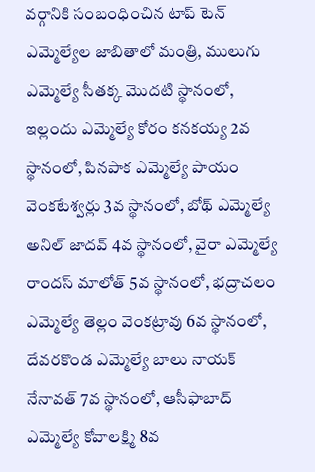వర్గానికి సంబంధించిన టాప్ టెన్ ఎమ్మెల్యేల జాబితాలో మంత్రి, ములుగు ఎమ్మెల్యే సీతక్క మొదటి స్థానంలో, ఇల్లందు ఎమ్మెల్యే కోరం కనకయ్య 2వ స్థానంలో, పినపాక ఎమ్మెల్యే పాయం వెంకటేశ్వర్లు 3వ స్థానంలో, బోథ్ ఎమ్మెల్యే అనిల్ జాదవ్ 4వ స్థానంలో, వైరా ఎమ్మెల్యే రాందస్ మాలోత్ 5వ స్థానంలో, భద్రాచలం ఎమ్మెల్యే తెల్లం వెంకట్రావు 6వ స్థానంలో, దేవరకొండ ఎమ్మెల్యే బాలు నాయక్ నేనావత్ 7వ స్థానంలో, ఆసీఫాబాద్ ఎమ్మెల్యే కోవాలక్ష్మి 8వ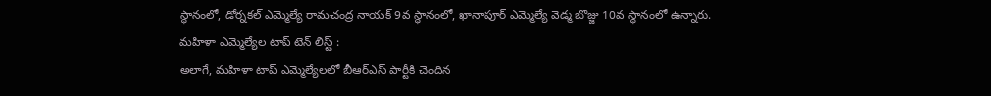స్థానంలో, డోర్నకల్ ఎమ్మెల్యే రామచంద్ర నాయక్ 9వ స్థానంలో, ఖానాపూర్ ఎమ్మెల్యే వెడ్మ బొజ్జు 10వ స్థానంలో ఉన్నారు.
మహిళా ఎమ్మెల్యేల టాప్ టెన్ లిస్ట్ :
అలాగే, మహిళా టాప్ ఎమ్మెల్యేలలో బీఆర్ఎస్ పార్టీకి చెందిన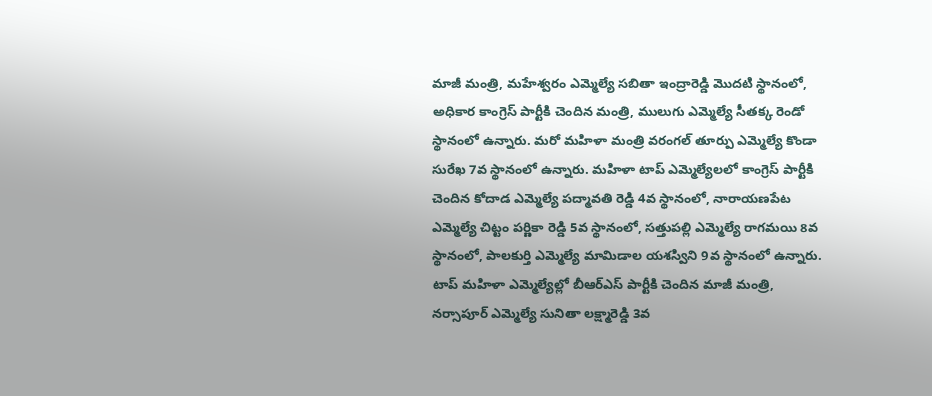మాజీ మంత్రి, మహేశ్వరం ఎమ్మెల్యే సబితా ఇంద్రారెడ్డి మొదటి స్థానంలో, అధికార కాంగ్రెస్ పార్టీకి చెందిన మంత్రి, ములుగు ఎమ్మెల్యే సీతక్క రెండో స్థానంలో ఉన్నారు. మరో మహిళా మంత్రి వరంగల్ తూర్పు ఎమ్మెల్యే కొండా సురేఖ 7వ స్థానంలో ఉన్నారు. మహిళా టాప్ ఎమ్మెల్యేలలో కాంగ్రెస్ పార్టీకి చెందిన కోదాడ ఎమ్మెల్యే పద్మావతి రెడ్డి 4వ స్థానంలో, నారాయణపేట ఎమ్మెల్యే చిట్టం పర్ణికా రెడ్డి 5వ స్థానంలో, సత్తుపల్లి ఎమ్మెల్యే రాగమయి 8వ స్థానంలో, పాలకుర్తి ఎమ్మెల్యే మామిడాల యశస్విని 9వ స్థానంలో ఉన్నారు. టాప్ మహిళా ఎమ్మెల్యేల్లో బీఆర్ఎస్ పార్టీకి చెందిన మాజీ మంత్రి, నర్సాపూర్ ఎమ్మెల్యే సునితా లక్ష్మారెడ్డి 3వ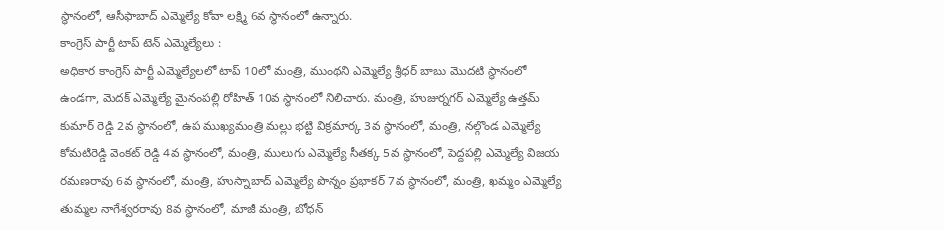స్థానంలో, ఆసీఫాబాద్ ఎమ్మెల్యే కోవా లక్ష్మి 6వ స్థానంలో ఉన్నారు.
కాంగ్రెస్ పార్టీ టాప్ టెన్ ఎమ్మెల్యేలు :
అధికార కాంగ్రెస్ పార్టీ ఎమ్మెల్యేలలో టాప్ 10లో మంత్రి, ముంథని ఎమ్మెల్యే శ్రీధర్ బాబు మొదటి స్థానంలో ఉండగా, మెదక్ ఎమ్మెల్యే మైనంపల్లి రోహిత్ 10వ స్థానంలో నిలిచారు. మంత్రి, హుజుర్నగర్ ఎమ్మెల్యే ఉత్తమ్ కుమార్ రెడ్డి 2వ స్థానంలో, ఉప ముఖ్యమంత్రి మల్లు భట్టి విక్రమార్క 3వ స్థానంలో, మంత్రి, నల్గొండ ఎమ్మెల్యే కోమటిరెడ్డి వెంకట్ రెడ్డి 4వ స్థానంలో, మంత్రి, ములుగు ఎమ్మెల్యే సీతక్క 5వ స్థానంలో, పెద్దపల్లి ఎమ్మెల్యే విజయ రమణరావు 6వ స్థానంలో, మంత్రి, హుస్నాబాద్ ఎమ్మెల్యే పొన్నం ప్రభాకర్ 7వ స్థానంలో, మంత్రి, ఖమ్మం ఎమ్మెల్యే తుమ్మల నాగేశ్వరరావు 8వ స్థానంలో, మాజీ మంత్రి, బోధన్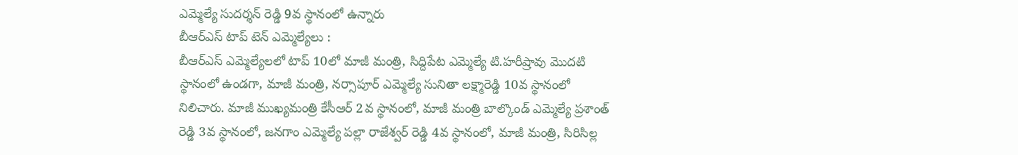ఎమ్మెల్యే సుదర్శన్ రెడ్డి 9వ స్థానంలో ఉన్నారు
బీఆర్ఎస్ టాప్ టెన్ ఎమ్మెల్యేలు :
బీఆర్ఎస్ ఎమ్మెల్యేలలో టాప్ 10లో మాజీ మంత్రి, సిద్దిపేట ఎమ్మెల్యే టి.హరీష్రావు మొదటి స్థానంలో ఉండగా, మాజీ మంత్రి, నర్సాపూర్ ఎమ్మెల్యే సునితా లక్ష్మారెడ్డి 10వ స్థానంలో నిలిచారు. మాజీ ముఖ్యమంత్రి కేసీఆర్ 2వ స్థానంలో, మాజీ మంత్రి బాల్కొండ్ ఎమ్మెల్యే ప్రశాంత్ రెడ్డి 3వ స్థానంలో, జనగాం ఎమ్మెల్యే పల్లా రాజేశ్వర్ రెడ్డి 4వ స్థానంలో, మాజీ మంత్రి, సిరిసిల్ల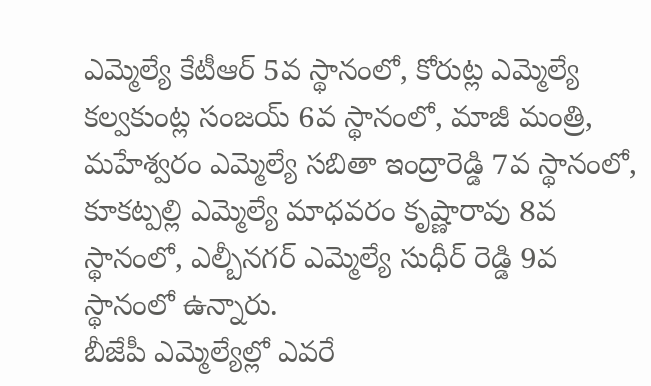ఎమ్మెల్యే కేటీఆర్ 5వ స్థానంలో, కోరుట్ల ఎమ్మెల్యే కల్వకుంట్ల సంజయ్ 6వ స్థానంలో, మాజీ మంత్రి, మహేశ్వరం ఎమ్మెల్యే సబితా ఇంద్రారెడ్డి 7వ స్థానంలో, కూకట్పల్లి ఎమ్మెల్యే మాధవరం కృష్ణారావు 8వ స్థానంలో, ఎల్బీనగర్ ఎమ్మెల్యే సుధీర్ రెడ్డి 9వ స్థానంలో ఉన్నారు.
బీజేపీ ఎమ్మెల్యేల్లో ఎవరే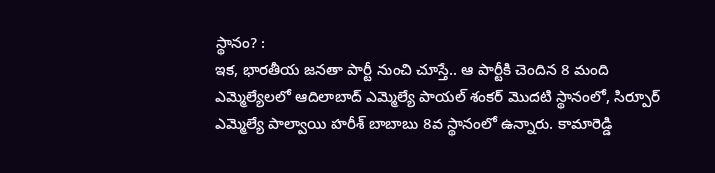స్థానం? :
ఇక, భారతీయ జనతా పార్టీ నుంచి చూస్తే.. ఆ పార్టీకి చెందిన 8 మంది ఎమ్మెల్యేలలో ఆదిలాబాద్ ఎమ్మెల్యే పాయల్ శంకర్ మొదటి స్థానంలో, సిర్పూర్ ఎమ్మెల్యే పాల్వాయి హరీశ్ బాబాబు 8వ స్థానంలో ఉన్నారు. కామారెడ్డి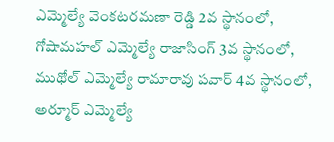ఎమ్మెల్యే వెంకటరమణా రెడ్డి 2వ స్థానంలో, గోషామహల్ ఎమ్మెల్యే రాజాసింగ్ 3వ స్థానంలో, ముథోల్ ఎమ్మెల్యే రామారావు పవార్ 4వ స్థానంలో, అర్మూర్ ఎమ్మెల్యే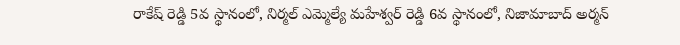రాకేష్ రెడ్డి 5వ స్థానంలో, నిర్మల్ ఎమ్మెల్యే మహేశ్వర్ రెడ్డి 6వ స్థానంలో, నిజామాబాద్ అర్మన్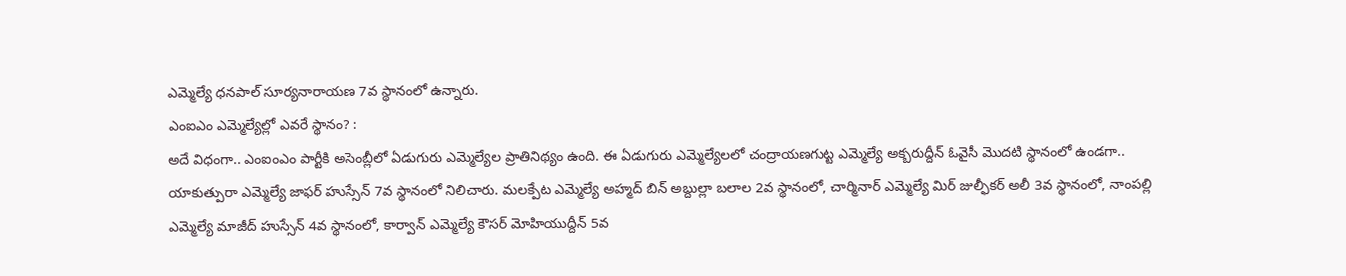ఎమ్మెల్యే ధనపాల్ సూర్యనారాయణ 7వ స్థానంలో ఉన్నారు.
ఎంఐఎం ఎమ్మెల్యేల్లో ఎవరే స్థానం? :
అదే విధంగా.. ఎంఐంఎం పార్టీకి అసెంబ్లీలో ఏడుగురు ఎమ్మెల్యేల ప్రాతినిథ్యం ఉంది. ఈ ఏడుగురు ఎమ్మెల్యేలలో చంద్రాయణగుట్ట ఎమ్మెల్యే అక్బరుద్దీన్ ఓవైసీ మొదటి స్థానంలో ఉండగా.. యాకుత్పురా ఎమ్మెల్యే జాఫర్ హుస్సేన్ 7వ స్థానంలో నిలిచారు. మలక్పేట ఎమ్మెల్యే అహ్మద్ బిన్ అబ్దుల్లా బలాల 2వ స్థానంలో, చార్మినార్ ఎమ్మెల్యే మిర్ జుల్ఫీకర్ అలీ 3వ స్థానంలో, నాంపల్లి ఎమ్మెల్యే మాజీద్ హుస్సేన్ 4వ స్థానంలో, కార్వాన్ ఎమ్మెల్యే కౌసర్ మోహియుద్దీన్ 5వ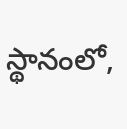స్థానంలో,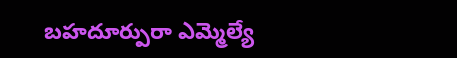బహదూర్పురా ఎమ్మెల్యే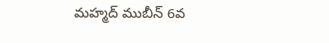మహ్మద్ ముబీన్ 6వ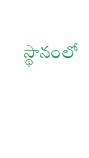స్థానంలో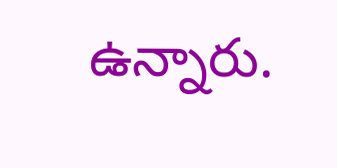ఉన్నారు.